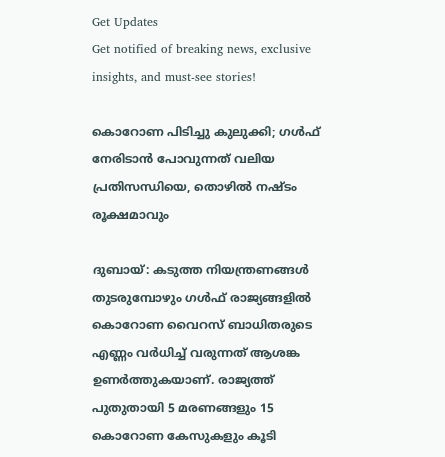Get Updates
Get notified of breaking news, exclusive insights, and must-see stories!

കൊറോണ പിടിച്ചു കുലുക്കി; ഗള്‍ഫ് നേരിടാന്‍ പോവുന്നത് വലിയ പ്രതിസന്ധിയെ, തൊഴില്‍ നഷ്ടം രൂക്ഷമാവും

ദുബായ്: കടുത്ത നിയന്ത്രണങ്ങള്‍ തുടരുമ്പോഴും ഗള്‍ഫ് രാജ്യങ്ങളില്‍ കൊറോണ വൈറസ് ബാധിതരുടെ എണ്ണം വര്‍ധിച്ച് വരുന്നത് ആശങ്ക ഉണര്‍ത്തുകയാണ്. രാജ്യത്ത് പുതുതായി 5 മരണങ്ങളും 15 കൊറോണ കേസുകളും കൂടി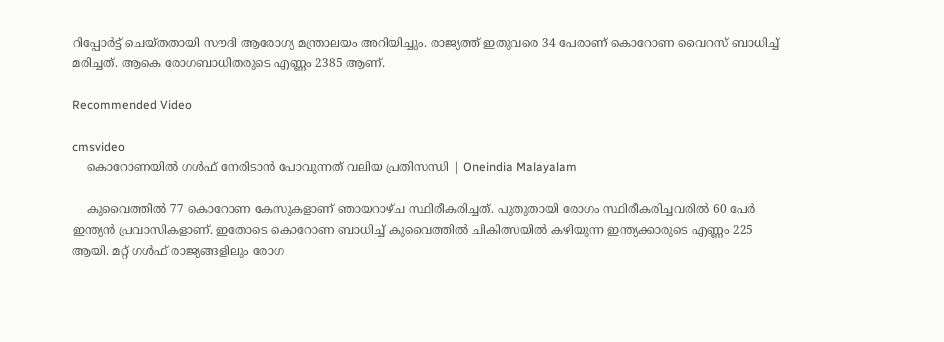റിപ്പോര്‍ട്ട് ചെയ്തതായി സൗദി ആരോഗ്യ മന്ത്രാലയം അറിയിച്ചും. രാജ്യത്ത് ഇതുവരെ 34 പേരാണ് കൊറോണ വൈറസ് ബാധിച്ച് മരിച്ചത്. ആകെ രോഗബാധിതരുടെ എണ്ണം 2385 ആണ്.

Recommended Video

cmsvideo
    കൊറോണയിൽ ഗള്‍ഫ് നേരിടാന്‍ പോവുന്നത് വലിയ പ്രതിസന്ധി | Oneindia Malayalam

    കുവൈത്തില്‍ 77 കൊറോണ കേസുകളാണ് ഞായറാഴ്ച സ്ഥിരീകരിച്ചത്. പുതുതായി രോഗം സ്ഥിരീകരിച്ചവരില്‍ 60 പേര്‍ ഇന്ത്യന്‍ പ്രവാസികളാണ്. ഇതോടെ കൊറോണ ബാധിച്ച് കുവൈത്തില്‍ ചികിത്സയില്‍ കഴിയുന്ന ഇന്ത്യക്കാരുടെ എണ്ണം 225 ആയി. മറ്റ് ഗള്‍ഫ് രാജ്യങ്ങളിലും രോഗ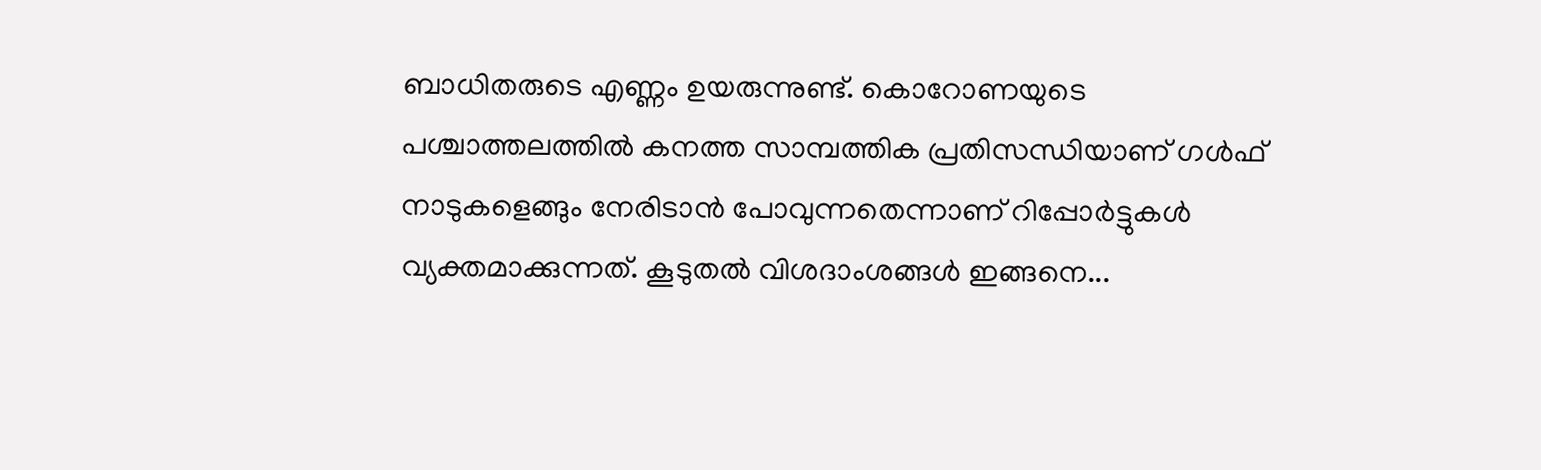ബാധിതരുടെ എണ്ണം ഉയരുന്നുണ്ട്. കൊറോണയുടെ പശ്ചാത്തലത്തില്‍ കനത്ത സാമ്പത്തിക പ്രതിസന്ധിയാണ് ഗള്‍ഫ് നാടുകളെങ്ങും നേരിടാന്‍ പോവുന്നതെന്നാണ് റിപ്പോര്‍ട്ടുകള്‍ വ്യക്തമാക്കുന്നത്. കൂടുതല്‍ വിശദാംശങ്ങള്‍ ഇങ്ങനെ...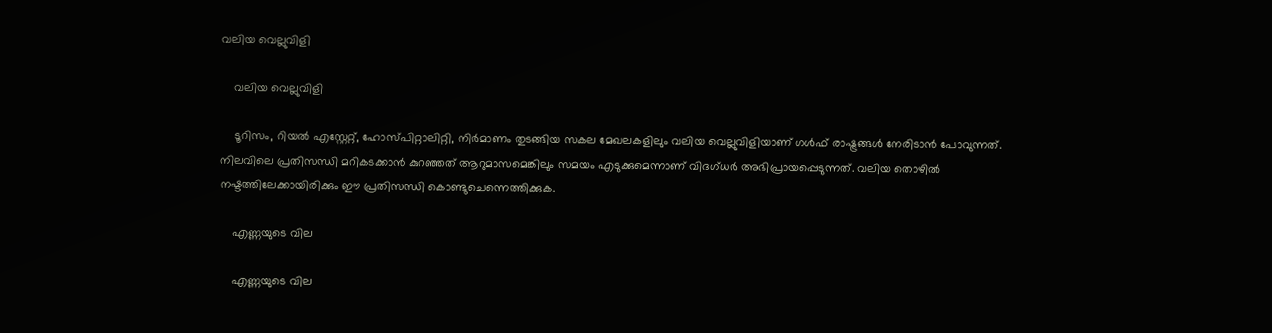വലിയ വെല്ലുവിളി

    വലിയ വെല്ലുവിളി

    ടൂറിസം, റിയല്‍ എസ്റ്റേറ്റ്, ഹോസ്പിറ്റാലിറ്റി, നിര്‍മാണം തുടങ്ങിയ സകല മേഖലകളിലും വലിയ വെല്ലുവിളിയാണ് ഗള്‍ഫ് രാഷ്ട്രങ്ങള്‍ നേരിടാന്‍ പോവുന്നത്. നിലവിലെ പ്രതിസന്ധി മറികടക്കാന്‍ കുറഞ്ഞത് ആറുമാസമെങ്കിലും സമയം എടുക്കുമെന്നാണ് വിദഗ്ധര്‍ അഭിപ്രായപ്പെടുന്നത്. വലിയ തൊഴില്‍ നഷ്ടത്തിലേക്കായിരിക്കും ഈ പ്രതിസന്ധി കൊണ്ടുചെന്നെത്തിക്കുക.

    എണ്ണയുടെ വില

    എണ്ണയുടെ വില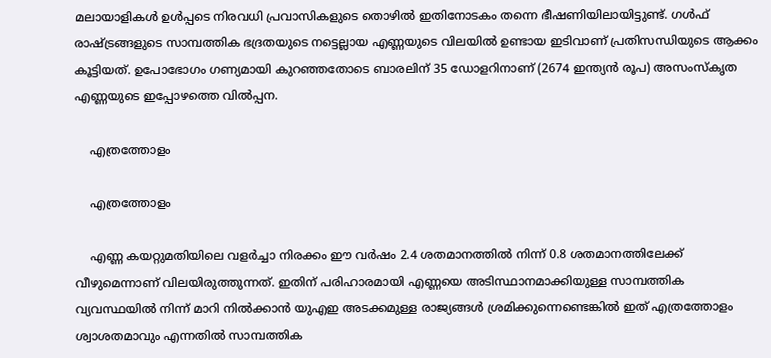മലായാളികള്‍ ഉള്‍പ്പടെ നിരവധി പ്രവാസികളുടെ തൊഴില്‍ ഇതിനോടകം തന്നെ ഭീഷണിയിലായിട്ടുണ്ട്. ഗള്‍ഫ് രാഷ്ട്രങ്ങളുടെ സാമ്പത്തിക ഭദ്രതയുടെ നട്ടെല്ലായ എണ്ണയുടെ വിലയില്‍ ഉണ്ടായ ഇടിവാണ് പ്രതിസന്ധിയുടെ ആക്കം കൂട്ടിയത്. ഉപോഭോഗം ഗണ്യമായി കുറഞ്ഞതോടെ ബാരലിന് 35 ഡോളറിനാണ് (2674 ഇന്ത്യന്‍ രൂപ) അസംസ്കൃത എണ്ണയുടെ ഇപ്പോഴത്തെ വില്‍പ്പന.

    എത്രത്തോളം

    എത്രത്തോളം

    എണ്ണ കയറ്റുമതിയിലെ വളര്‍ച്ചാ നിരക്കം ഈ വര്‍ഷം 2.4 ശതമാനത്തില്‍ നിന്ന് 0.8 ശതമാനത്തിലേക്ക് വീഴുമെന്നാണ് വിലയിരുത്തുന്നത്. ഇതിന് പരിഹാരമായി എണ്ണയെ അടിസ്ഥാനമാക്കിയുള്ള സാമ്പത്തിക വ്യവസ്ഥയില്‍ നിന്ന് മാറി നില്‍ക്കാന്‍ യുഎഇ അടക്കമുള്ള രാജ്യങ്ങള്‍ ശ്രമിക്കുന്നെണ്ടെങ്കില്‍ ഇത് എത്രത്തോളം ശ്വാശതമാവും എന്നതില്‍ സാമ്പത്തിക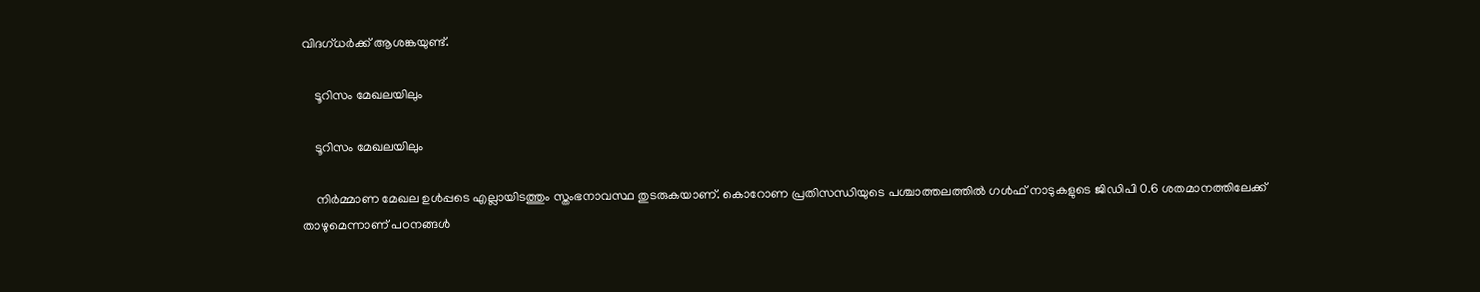വിദഗ്ധര്‍ക്ക് ആശങ്കയുണ്ട്.

    ടൂറിസം മേഖലയിലും

    ടൂറിസം മേഖലയിലും

    നിര്‍മ്മാണ മേഖല ഉള്‍പ്പടെ എല്ലായിടത്തും സ്തംഭനാവസ്ഥ തുടരുകയാണ്. കൊറോണ പ്രതിസന്ധിയുടെ പശ്ചാത്തലത്തില്‍ ഗള്‍ഫ് നാടുകളുടെ ജിഡിപി 0.6 ശതമാനത്തിലേക്ക് താഴുമെന്നാണ് പഠനങ്ങള്‍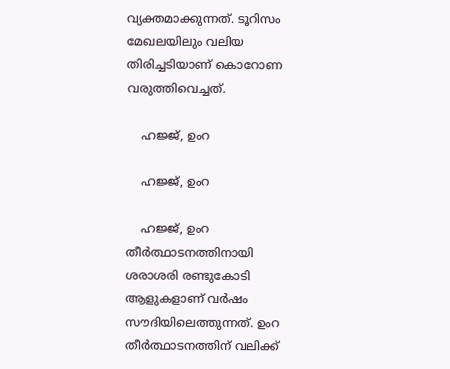വ്യക്തമാക്കുന്നത്. ടൂറിസം മേഖലയിലും വലിയ തിരിച്ചടിയാണ് കൊറോണ വരുത്തിവെച്ചത്.

    ഹജ്ജ്, ഉംറ

    ഹജ്ജ്, ഉംറ

    ഹജ്ജ്, ഉംറ തീര്‍ത്ഥാടനത്തിനായി ശരാശരി രണ്ടുകോടി ആളുകളാണ് വർഷം സൗദിയിലെത്തുന്നത്. ഉംറ തീര്‍ത്ഥാടനത്തിന് വലിക്ക്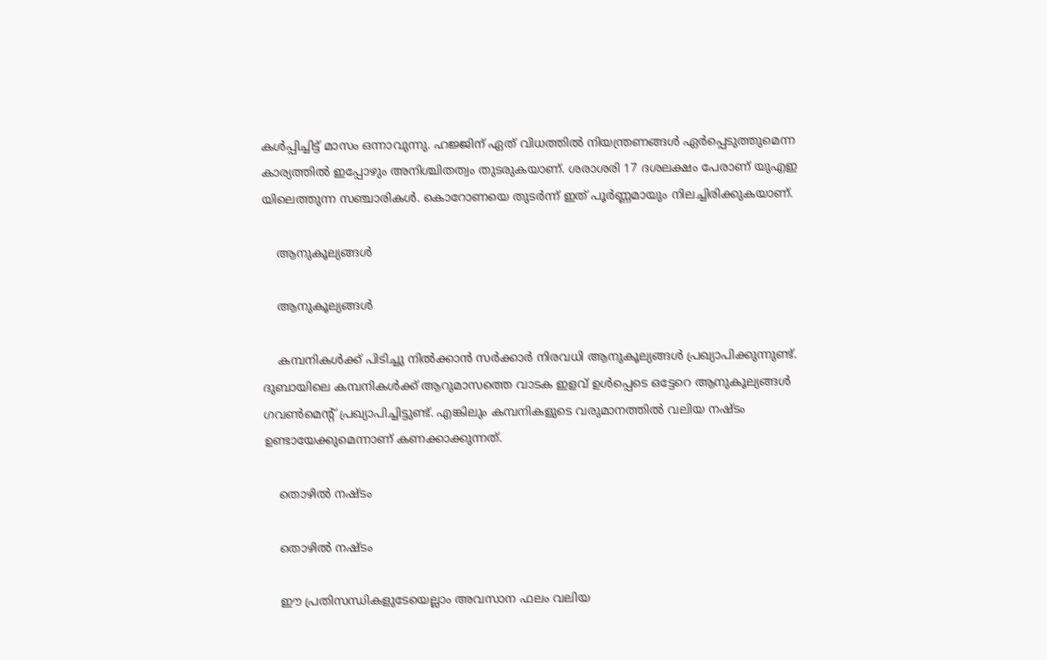കള്‍പ്പിച്ചിട്ട് മാസം ഒന്നാവുന്നു. ഹജ്ജിന് ഏത് വിധത്തില്‍ നിയന്ത്രണങ്ങള്‍ ഏര്‍പ്പെടുത്തുമെന്ന കാര്യത്തില്‍ ഇപ്പോഴും അനിശ്ചിതത്വം തുടരുകയാണ്. ശരാശരി 17 ദശലക്ഷം പേരാണ് യുഎഇ യിലെത്തുന്ന സഞ്ചാരികൾ. കൊറോണയെ തുടര്‍ന്ന് ഇത് പൂര്‍ണ്ണമായും നിലച്ചിരിക്കുകയാണ്.

    ആനുകൂല്യങ്ങള്‍

    ആനുകൂല്യങ്ങള്‍

    കമ്പനികള്‍ക്ക് പിടിച്ചു നില്‍ക്കാന്‍ സര്‍ക്കാര്‍ നിരവധി ആനുകൂല്യങ്ങള്‍ പ്രഖ്യാപിക്കുന്നുണ്ട്. ദുബായിലെ കമ്പനികള്‍ക്ക് ആറുമാസത്തെ വാടക ഇളവ് ഉൾപ്പെടെ ഒട്ടേറെ ആനുകൂല്യങ്ങൾ ഗവൺമെന്റ് പ്രഖ്യാപിച്ചിട്ടുണ്ട്. എങ്കിലും കമ്പനികളുടെ വരുമാനത്തില്‍ വലിയ നഷ്ടം ഉണ്ടായേക്കുമെന്നാണ് കണക്കാക്കുന്നത്.

    തൊഴില്‍ നഷ്ടം

    തൊഴില്‍ നഷ്ടം

    ഈ പ്രതിസന്ധികളുടേയെല്ലാം അവസാന ഫലം വലിയ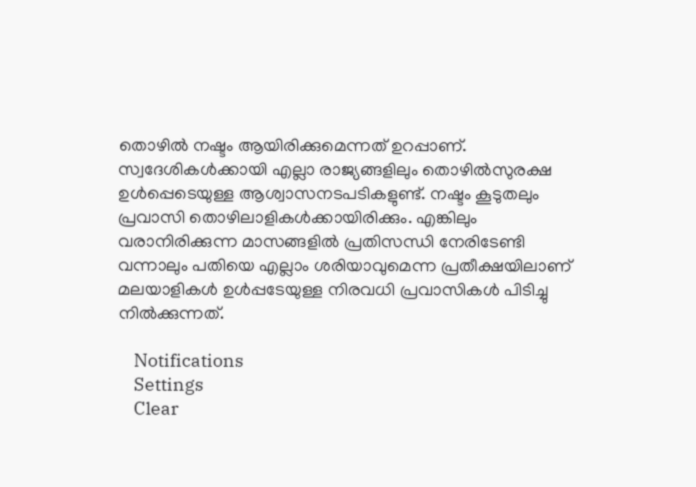തൊഴില്‍ നഷ്ടം ആയിരിക്കുമെന്നത് ഉറപ്പാണ്. സ്വദേശികൾക്കായി എല്ലാ രാജ്യങ്ങളിലും തൊഴിൽസുരക്ഷ ഉൾപ്പെടെയുള്ള ആശ്വാസനടപടികളുണ്ട്. നഷ്ടം കൂടുതലും പ്രവാസി തൊഴിലാളികള്‍ക്കായിരിക്കും. എങ്കിലും വരാനിരിക്കുന്ന മാസങ്ങളില്‍ പ്രതിസന്ധി നേരിടേണ്ടി വന്നാലും പതിയെ എല്ലാം ശരിയാവുമെന്ന പ്രതീക്ഷയിലാണ് മലയാളികള്‍ ഉള്‍പ്പടേയുള്ള നിരവധി പ്രവാസികള്‍ പിടിച്ചു നില്‍ക്കുന്നത്.

    Notifications
    Settings
    Clear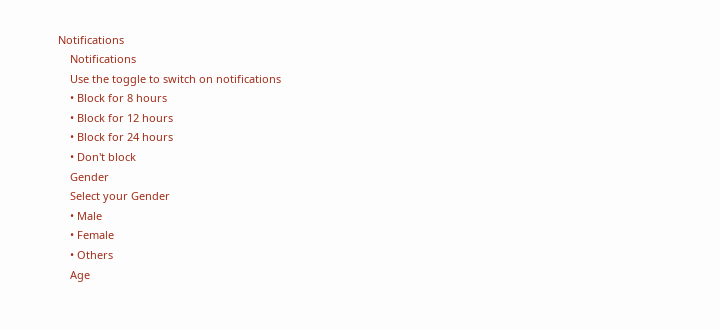Notifications
    Notifications
    Use the toggle to switch on notifications
    • Block for 8 hours
    • Block for 12 hours
    • Block for 24 hours
    • Don't block
    Gender
    Select your Gender
    • Male
    • Female
    • Others
    Age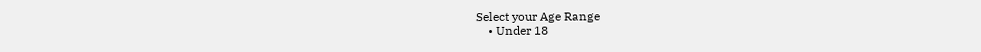Select your Age Range
    • Under 18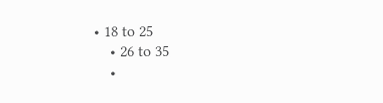• 18 to 25
    • 26 to 35
    •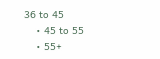36 to 45
    • 45 to 55
    • 55+